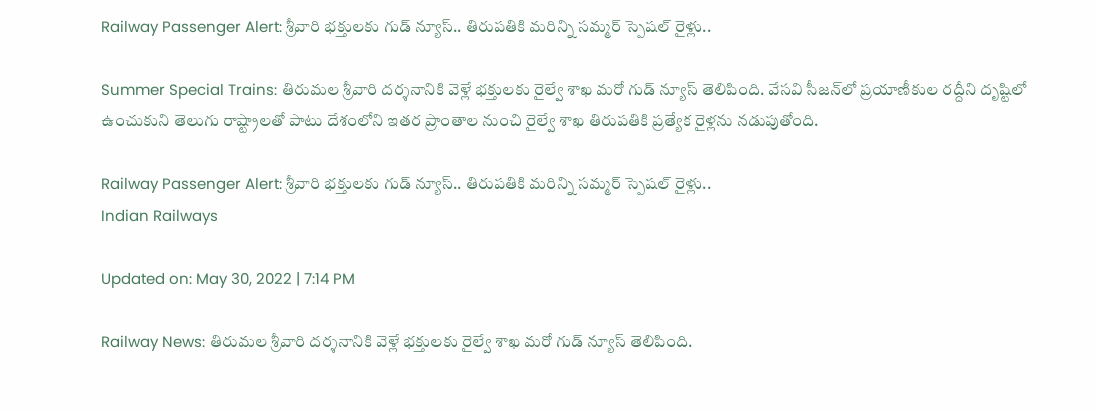Railway Passenger Alert: శ్రీవారి భక్తులకు గుడ్ న్యూస్.. తిరుపతికి మరిన్ని సమ్మర్ స్పెషల్ రైళ్లు..

Summer Special Trains: తిరుమల శ్రీవారి దర్శనానికి వెళ్లే భక్తులకు రైల్వే శాఖ మరో గుడ్ న్యూస్ తెలిపింది. వేసవి సీజన్‌లో ప్రయాణీకుల రద్దీని దృష్టిలో ఉంచుకుని తెలుగు రాష్ట్రాలతో పాటు దేశంలోని ఇతర ప్రాంతాల నుంచి రైల్వే శాఖ తిరుపతికి ప్రత్యేక రైళ్లను నడుపుతోంది.

Railway Passenger Alert: శ్రీవారి భక్తులకు గుడ్ న్యూస్.. తిరుపతికి మరిన్ని సమ్మర్ స్పెషల్ రైళ్లు..
Indian Railways

Updated on: May 30, 2022 | 7:14 PM

Railway News: తిరుమల శ్రీవారి దర్శనానికి వెళ్లే భక్తులకు రైల్వే శాఖ మరో గుడ్ న్యూస్ తెలిపింది.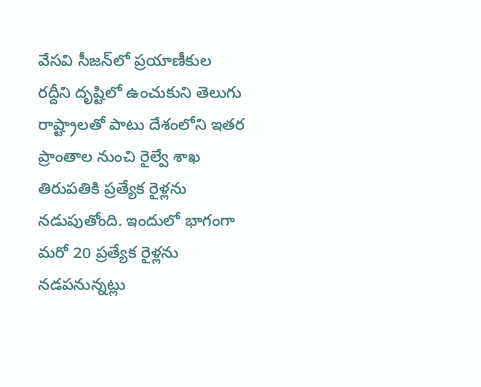వేసవి సీజన్‌లో ప్రయాణీకుల రద్దీని దృష్టిలో ఉంచుకుని తెలుగు రాష్ట్రాలతో పాటు దేశంలోని ఇతర ప్రాంతాల నుంచి రైల్వే శాఖ తిరుపతికి ప్రత్యేక రైళ్లను నడుపుతోంది. ఇందులో భాగంగా మరో 20 ప్రత్యేక రైళ్లను నడపనున్నట్లు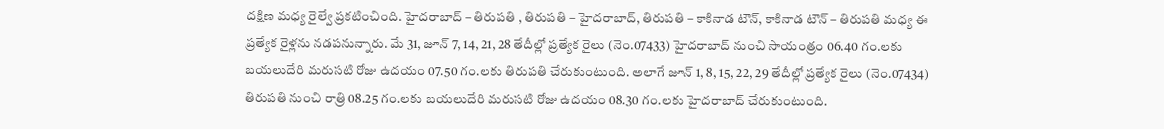దక్షిణ మధ్య రైల్వే ప్రకటించింది. హైదరాబాద్ – తిరుపతి , తిరుపతి – హైదరాబాద్, తిరుపతి – కాకినాడ టౌన్, కాకినాడ టౌన్ – తిరుపతి మధ్య ఈ ప్రత్యేక రైళ్లను నడపనున్నారు. మే 31, జూన్ 7, 14, 21, 28 తేదీల్లో ప్రత్యేక రైలు (నెం.07433) హైదరాబాద్ నుంచి సాయంత్రం 06.40 గం.లకు బయలుదేరి మరుసటి రోజు ఉదయం 07.50 గం.లకు తిరుపతి చేరుకుంటుంది. అలాగే జూన్ 1, 8, 15, 22, 29 తేదీల్లో ప్రత్యేక రైలు (నెం.07434) తిరుపతి నుంచి రాత్రి 08.25 గం.లకు బయలుదేరి మరుసటి రోజు ఉదయం 08.30 గం.లకు హైదరాబాద్ చేరుకుంటుంది.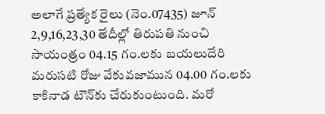అలాగే ప్రత్యేక రైలు (నెం.07435) జూన్ 2,9,16,23,30 తేదీల్లో తిరుపతి నుంచి సాయంత్రం 04.15 గం.లకు బయలుదేరి మరుసటి రోజు వేకువజామున 04.00 గం.లకు కాకినాడ టౌన్‌కు చేరుకుంటుంది. మరో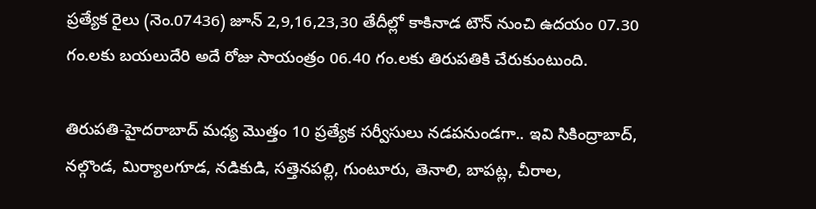ప్రత్యేక రైలు (నెం.07436) జూన్ 2,9,16,23,30 తేదీల్లో కాకినాడ టౌన్ నుంచి ఉదయం 07.30 గం.లకు బయలుదేరి అదే రోజు సాయంత్రం 06.40 గం.లకు తిరుపతికి చేరుకుంటుంది.

తిరుపతి-హైదరాబాద్ మధ్య మొత్తం 10 ప్రత్యేక సర్వీసులు నడపనుండగా.. ఇవి సికింద్రాబాద్, నల్గొండ, మిర్యాలగూడ, నడికుడి, సత్తెనపల్లి, గుంటూరు, తెనాలి, బాపట్ల, చీరాల,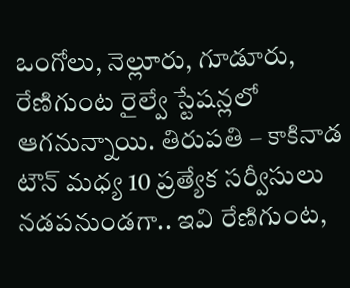ఒంగోలు, నెల్లూరు, గూడూరు, రేణిగుంట రైల్వే స్టేషన్లలో ఆగనున్నాయి. తిరుపతి – కాకినాడ టౌన్ మధ్య 10 ప్రత్యేక సర్వీసులు నడపనుండగా.. ఇవి రేణిగుంట,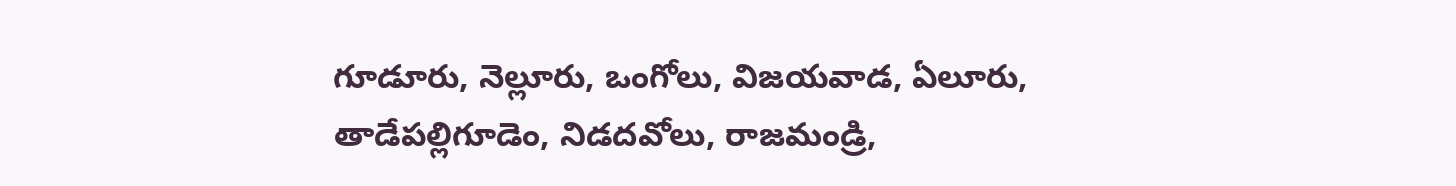గూడూరు, నెల్లూరు, ఒంగోలు, విజయవాడ, ఏలూరు, తాడేపల్లిగూడెం, నిడదవోలు, రాజమండ్రి,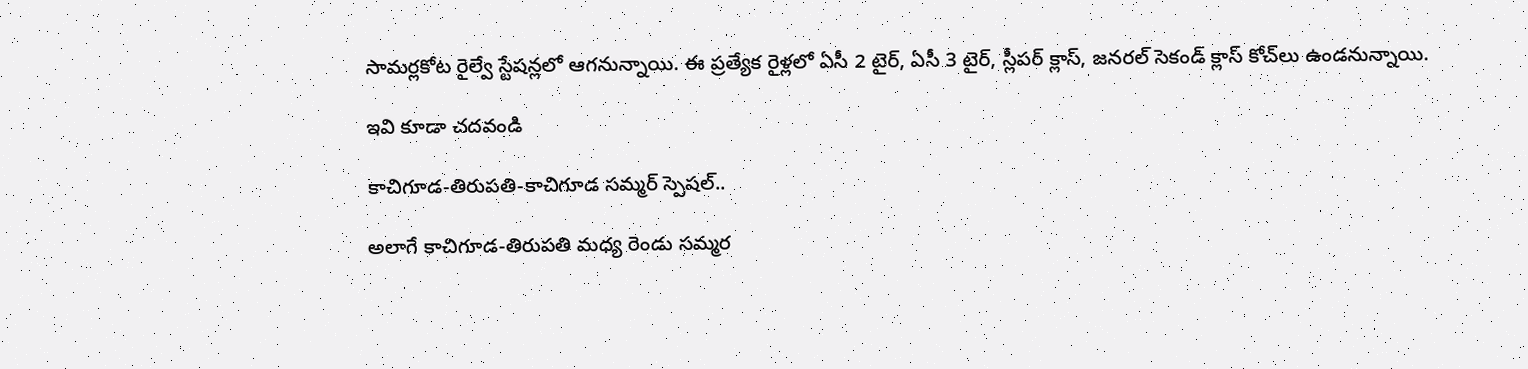సామర్లకోట రైల్వే స్టేషన్లలో ఆగనున్నాయి. ఈ ప్రత్యేక రైళ్లలో ఏసీ 2 టైర్, ఏసీ 3 టైర్, స్లీపర్ క్లాస్, జనరల్ సెకండ్ క్లాస్ కోచ్‌లు ఉండనున్నాయి.

ఇవి కూడా చదవండి

కాచిగూడ-తిరుపతి-కాచిగూడ సమ్మర్ స్పెషల్..

అలాగే కాచిగూడ-తిరుపతి మధ్య రెండు సమ్మర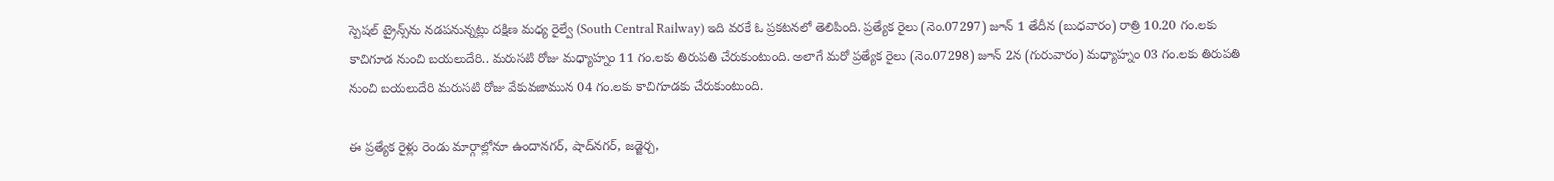స్పెషల్ ట్రైన్స్‌ను నడపనున్నట్లు దక్షిణ మధ్య రైల్వే (South Central Railway) ఇది వరకే ఓ ప్రకటనలో తెలిపింది. ప్రత్యేక రైలు (నెం.07297) జూన్ 1 తేదీన (బుధవారం) రాత్రి 10.20 గం.లకు కాచిగూడ నుంచి బయలుదేరి.. మరుసటి రోజు మధ్యాహ్నం 11 గం.లకు తిరుపతి చేరుకుంటుంది. అలాగే మరో ప్రత్యేక రైలు (నెం.07298) జూన్ 2న (గురువారం) మధ్యాహ్నం 03 గం.లకు తిరుపతి నుంచి బయలుదేరి మరుసటి రోజు వేకువజామున 04 గం.లకు కాచిగూడకు చేరుకుంటుంది.

ఈ ప్రత్యేక రైళ్లు రెండు మార్గాల్లోనూ ఉందానగర్, షాద్‌నగర్, జడ్జెర్చ,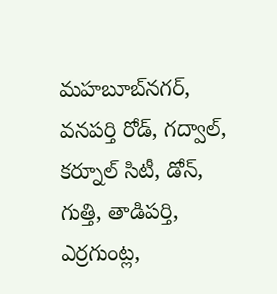మహబూబ్‌నగర్, వనపర్తి రోడ్, గద్వాల్, కర్నూల్ సిటీ, డోన్, గుత్తి, తాడిపర్తి, ఎర్రగుంట్ల,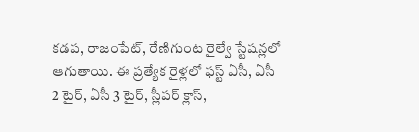కడప, రాజంపేట్, రేణిగుంట రైల్వే స్టేషన్లలో ఆగుతాయి. ఈ ప్రత్యేక రైళ్లలో ఫస్ట్ ఏసీ, ఏసీ 2 టైర్, ఏసీ 3 టైర్, స్లీపర్ క్లాస్,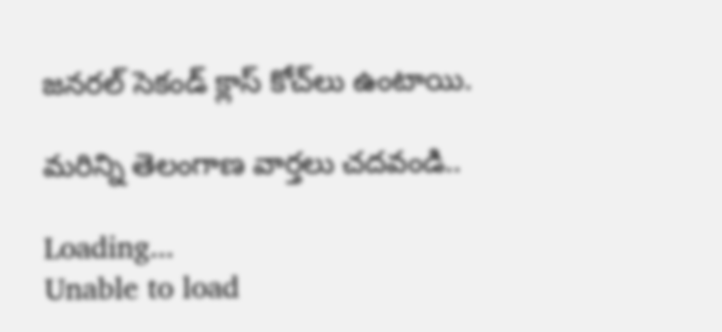జనరల్ సెకండ్ క్లాస్ కోచ్‌లు ఉంటాయి.

మరిన్ని తెలంగాణ వార్తలు చదవండి..

Loading...
Unable to load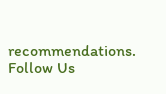recommendations.
Follow Us